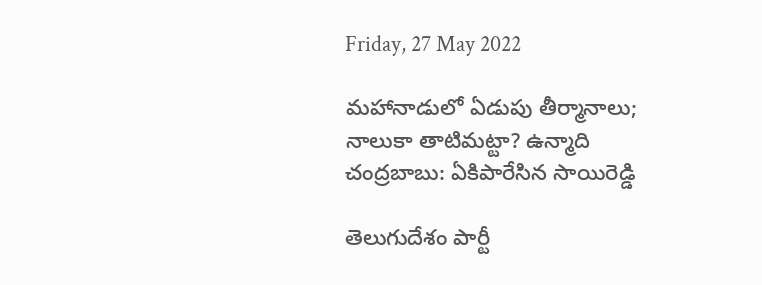Friday, 27 May 2022

మహానాడులో ఏడుపు తీర్మానాలు; నాలుకా తాటిమట్టా? ఉన్మాది చంద్రబాబు: ఏకిపారేసిన సాయిరెడ్డి

తెలుగుదేశం పార్టీ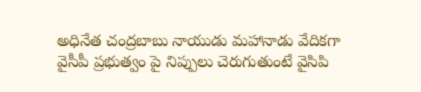అధినేత చంద్రబాబు నాయుడు మహానాడు వేదికగా వైసీపీ ప్రభుత్వం పై నిప్పులు చెరుగుతుంటే వైసిపి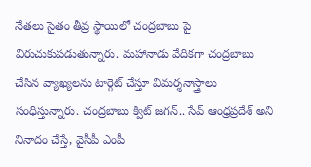నేతలు సైతం తీవ్ర స్థాయిలో చంద్రబాబు పై విరుచుకుపడుతున్నారు. మహానాడు వేదికగా చంద్రబాబు చేసిన వ్యాఖ్యలను టార్గెట్ చేస్తూ విమర్శనాస్త్రాలు సంధిస్తున్నారు. చంద్రబాబు క్విట్ జగన్.. సేవ్ ఆంధ్రప్రదేశ్ అని నినాదం చేస్తే, వైసీపీ ఎంపీ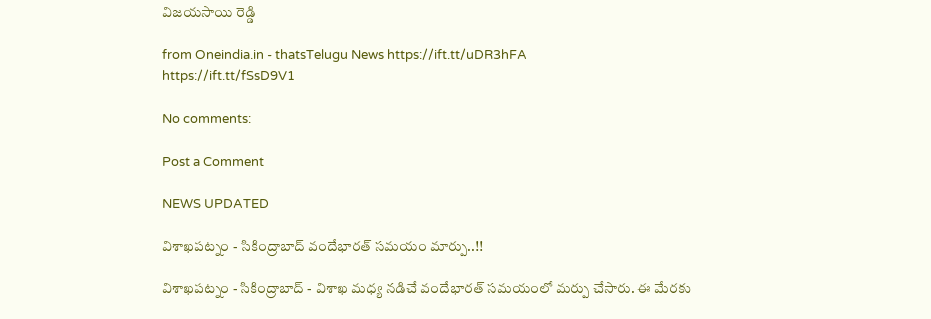విజయసాయి రెడ్డి

from Oneindia.in - thatsTelugu News https://ift.tt/uDR3hFA
https://ift.tt/fSsD9V1

No comments:

Post a Comment

NEWS UPDATED

విశాఖపట్నం - సికింద్రాబాద్ వందేభారత్ సమయం మార్పు..!!

విశాఖపట్నం - సికింద్రాబాద్ - విశాఖ మధ్య నడిచే వందేభారత్ సమయంలో మర్పు చేసారు. ఈ మేరకు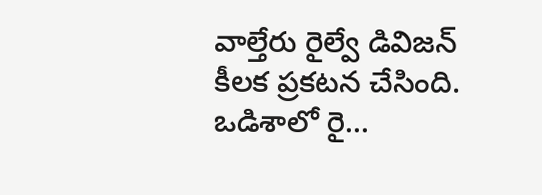వాల్తేరు రైల్వే డివిజన్ కీలక ప్రకటన చేసింది. ఒడిశాలో రై...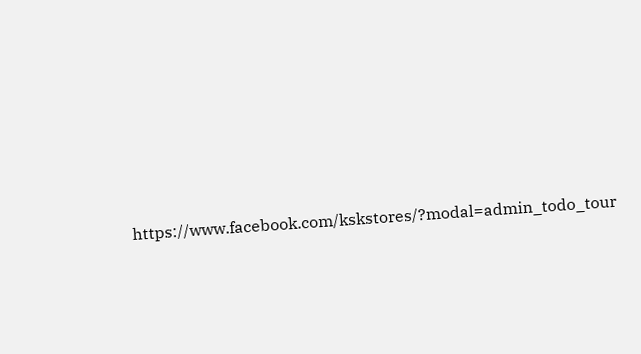https://www.facebook.com/kskstores/?modal=admin_todo_tour